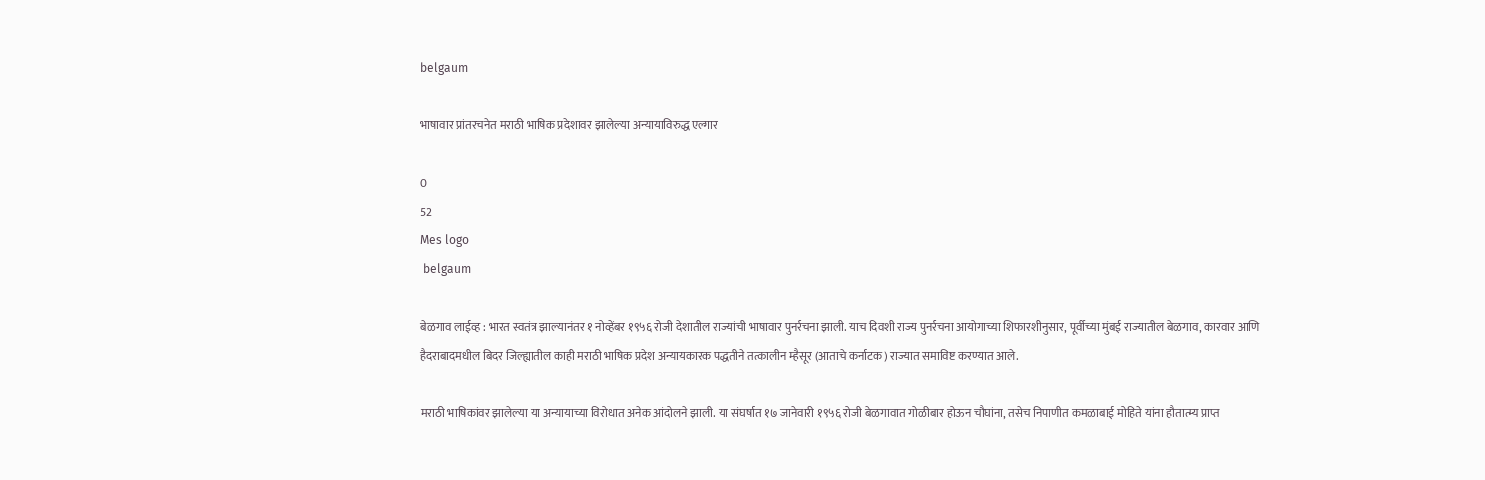belgaum

भाषावार प्रांतरचनेत मराठी भाषिक प्रदेशावर झालेल्या अन्यायाविरुद्ध एल्गार

0
52
Mes logo
 belgaum

बेळगाव लाईव्ह : भारत स्वतंत्र झाल्यानंतर १ नोव्हेंबर १९५६ रोजी देशातील राज्यांची भाषावार पुनर्रचना झाली. याच दिवशी राज्य पुनर्रचना आयोगाच्या शिफारशीनुसार, पूर्वीच्या मुंबई राज्यातील बेळगाव, कारवार आणि हैदराबादमधील बिदर जिल्ह्यातील काही मराठी भाषिक प्रदेश अन्यायकारक पद्धतीने तत्कालीन म्हैसूर (आताचे कर्नाटक) राज्यात समाविष्ट करण्यात आले.

मराठी भाषिकांवर झालेल्या या अन्यायाच्या विरोधात अनेक आंदोलने झाली. या संघर्षात १७ जानेवारी १९५६ रोजी बेळगावात गोळीबार होऊन चौघांना, तसेच निपाणीत कमळाबाई मोहिते यांना हौतात्म्य प्राप्त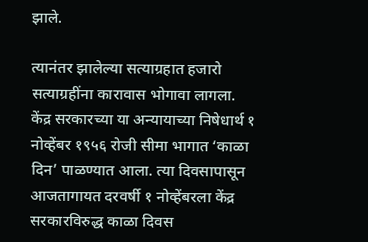झाले.

त्यानंतर झालेल्या सत्याग्रहात हजारो सत्याग्रहींना कारावास भोगावा लागला. केंद्र सरकारच्या या अन्यायाच्या निषेधार्थ १ नोव्हेंबर १९५६ रोजी सीमा भागात ‘काळा दिन’ पाळण्यात आला. त्या दिवसापासून आजतागायत दरवर्षी १ नोव्हेंबरला केंद्र सरकारविरुद्ध काळा दिवस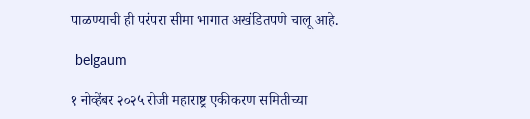पाळण्याची ही परंपरा सीमा भागात अखंडितपणे चालू आहे.

 belgaum

१ नोव्हेंबर २०२५ रोजी महाराष्ट्र एकीकरण समितीच्या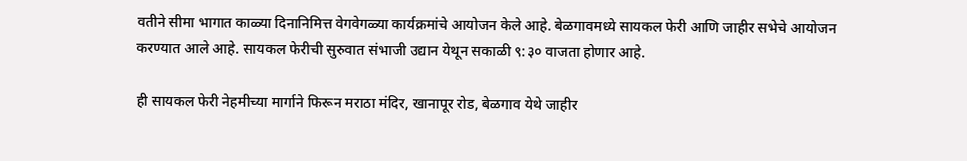वतीने सीमा भागात काळ्या दिनानिमित्त वेगवेगळ्या कार्यक्रमांचे आयोजन केले आहे. बेळगावमध्ये सायकल फेरी आणि जाहीर सभेचे आयोजन करण्यात आले आहे. सायकल फेरीची सुरुवात संभाजी उद्यान येथून सकाळी ९:३० वाजता होणार आहे.

ही सायकल फेरी नेहमीच्या मार्गाने फिरून मराठा मंदिर, खानापूर रोड, बेळगाव येथे जाहीर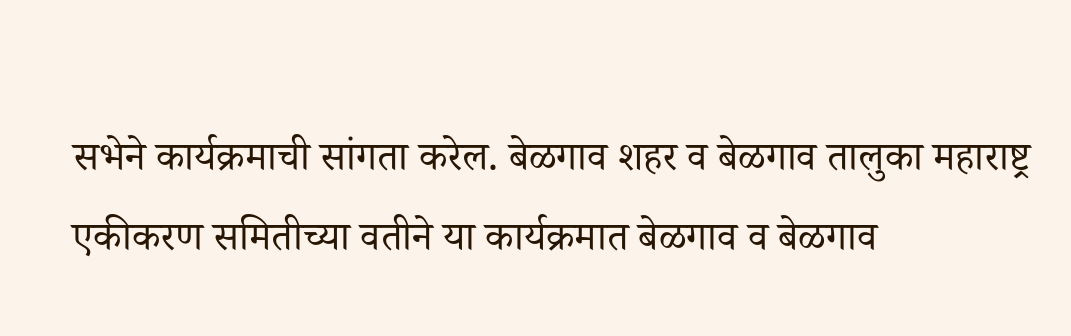सभेने कार्यक्रमाची सांगता करेल. बेळगाव शहर व बेळगाव तालुका महाराष्ट्र एकीकरण समितीच्या वतीने या कार्यक्रमात बेळगाव व बेळगाव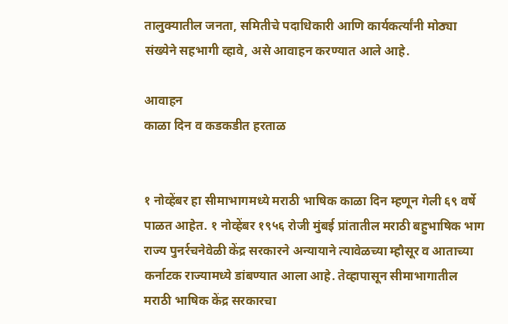तालुक्यातील जनता, समितीचे पदाधिकारी आणि कार्यकर्त्यांनी मोठ्या संख्येने सहभागी व्हावे, असे आवाहन करण्यात आले आहे.

आवाहन
काळा दिन व कडकडीत हरताळ


१ नोव्हेंबर हा सीमाभागमध्ये मराठी भाषिक काळा दिन म्हणून गेली ६९ वर्षे पाळत आहेत. १ नोव्हेंबर १९५६ रोजी मुंबई प्रांतातील मराठी बहुभाषिक भाग राज्य पुनर्रचनेवेळी केंद्र सरकारने अन्यायाने त्यावेळच्या म्हौसूर व आताच्या कर्नाटक राज्यामध्ये डांबण्यात आला आहे. तेव्हापासून सीमाभागातील मराठी भाषिक केंद्र सरकारचा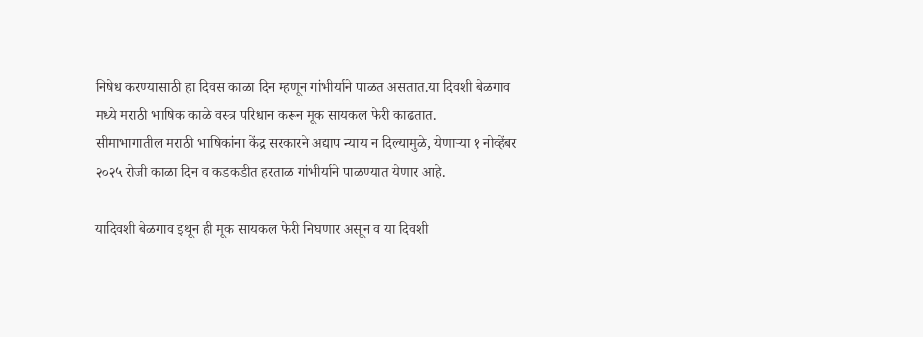निषेध करण्यासाठी हा दिवस काळा दिन म्हणून गांभीर्याने पाळत असतात.या दिवशी बेळगाव मध्ये मराठी भाषिक काळे वस्त्र परिधान करून मूक सायकल फेरी काढतात.
सीमाभागातील मराठी भाषिकांना केंद्र सरकारने अद्याप न्याय न दिल्यामुळे, येणाऱ्या १ नोव्हेंबर २०२५ रोजी काळा दिन व कडकडीत हरताळ गांभीर्याने पाळण्यात येणार आहे.

यादिवशी बेळगाव इथून ही मूक सायकल फेरी निघणार असून व या दिवशी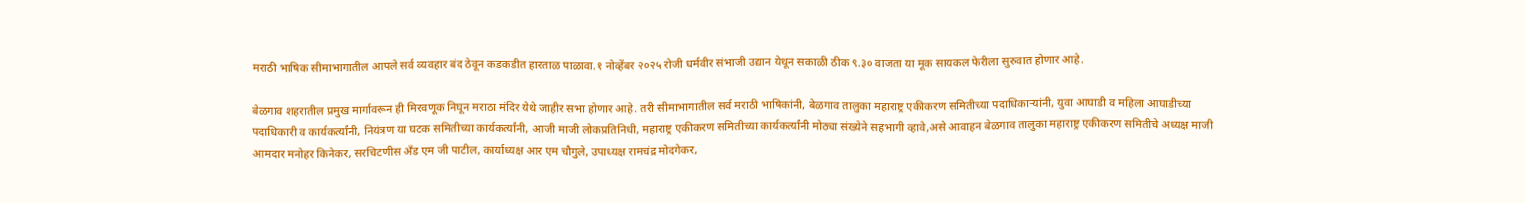मराठी भाषिक सीमाभागातील आपले सर्व व्यवहार बंद ठेवून कडकडीत हारताळ पाळावा.१ नोव्हेंबर २०२५ रोजी धर्मवीर संभाजी उद्यान येथून सकाळी ठीक ९.३० वाजता या मूक सायकल फेरीला सुरुवात होणार आहे.

बेळगाव शहरातील प्रमुख मार्गावरून ही मिरवणूक निघून मराठा मंदिर येथे जाहीर सभा होणार आहे. तरी सीमाभागातील सर्व मराठी भाषिकांनी, बेळगाव तालुका महाराष्ट्र एकीकरण समितीच्या पदाधिकाऱ्यांनी, युवा आघाडी व महिला आघाडीच्या पदाधिकारी व कार्यकर्त्यांनी, नियंत्रण या घटक समितीच्या कार्यकर्त्यांनी, आजी माजी लोकप्रतिनिधी, महाराष्ट्र एकीकरण समितीच्या कार्यकर्त्यांनी मोठ्या संख्येने सहभागी व्हावे,असे आवाहन बेळगाव तालुका महाराष्ट्र एकीकरण समितीचे अध्यक्ष माजी आमदार मनोहर किनेकर, सरचिटणीस अँड एम जी पाटील, कार्याध्यक्ष आर एम चौगुले, उपाध्यक्ष रामचंद्र मोदगेकर,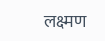लक्ष्मण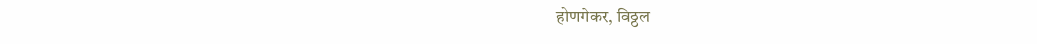होणगेकर, विठ्ठल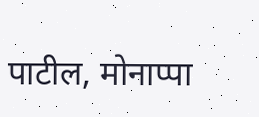पाटील, मोनाप्पा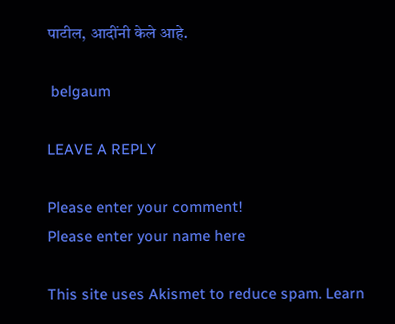पाटील, आदींनी केले आहे.

 belgaum

LEAVE A REPLY

Please enter your comment!
Please enter your name here

This site uses Akismet to reduce spam. Learn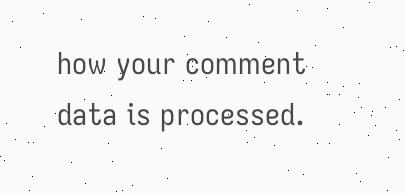how your comment data is processed.